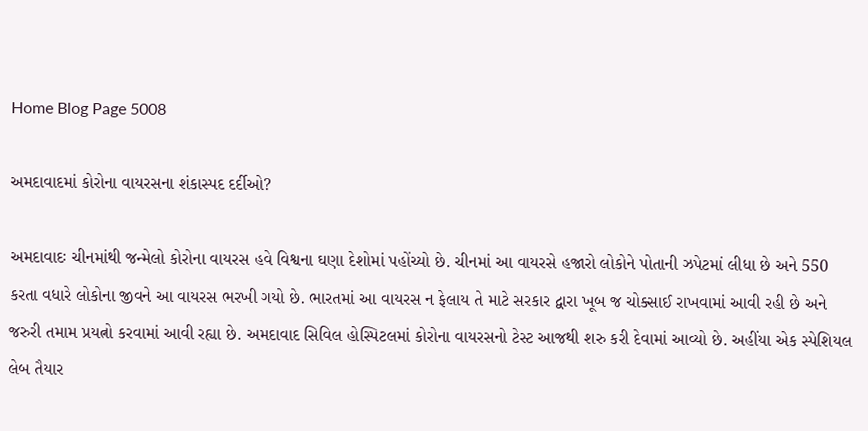Home Blog Page 5008

અમદાવાદમાં કોરોના વાયરસના શંકાસ્પદ દર્દીઓ?

અમદાવાદઃ ચીનમાંથી જન્મેલો કોરોના વાયરસ હવે વિશ્વના ઘણા દેશોમાં પહોંચ્યો છે. ચીનમાં આ વાયરસે હજારો લોકોને પોતાની ઝપેટમાં લીધા છે અને 550 કરતા વધારે લોકોના જીવને આ વાયરસ ભરખી ગયો છે. ભારતમાં આ વાયરસ ન ફેલાય તે માટે સરકાર દ્વારા ખૂબ જ ચોક્સાઈ રાખવામાં આવી રહી છે અને જરુરી તમામ પ્રયત્નો કરવામાં આવી રહ્યા છે. અમદાવાદ સિવિલ હોસ્પિટલમાં કોરોના વાયરસનો ટેસ્ટ આજથી શરુ કરી દેવામાં આવ્યો છે. અહીંયા એક સ્પેશિયલ લેબ તૈયાર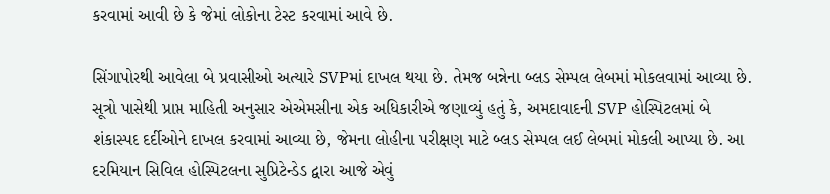કરવામાં આવી છે કે જેમાં લોકોના ટેસ્ટ કરવામાં આવે છે.

સિંગાપોરથી આવેલા બે પ્રવાસીઓ અત્યારે SVPમાં દાખલ થયા છે. તેમજ બન્નેના બ્લડ સેમ્પલ લેબમાં મોકલવામાં આવ્યા છે. સૂત્રો પાસેથી પ્રાપ્ત માહિતી અનુસાર એએમસીના એક અધિકારીએ જણાવ્યું હતું કે, અમદાવાદની SVP હોસ્પિટલમાં બે શંકાસ્પદ દર્દીઓને દાખલ કરવામાં આવ્યા છે, જેમના લોહીના પરીક્ષણ માટે બ્લડ સેમ્પલ લઈ લેબમાં મોકલી આપ્યા છે. આ દરમિયાન સિવિલ હોસ્પિટલના સુપ્રિટેન્ડેડ દ્વારા આજે એવું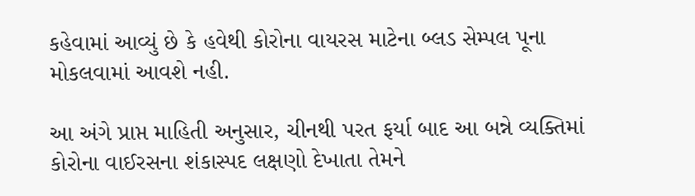કહેવામાં આવ્યું છે કે હવેથી કોરોના વાયરસ માટેના બ્લડ સેમ્પલ પૂના મોકલવામાં આવશે નહી.

આ અંગે પ્રાપ્ત માહિતી અનુસાર, ચીનથી પરત ફર્યા બાદ આ બન્ને વ્યક્તિમાં કોરોના વાઈરસના શંકાસ્પદ લક્ષણો દેખાતા તેમને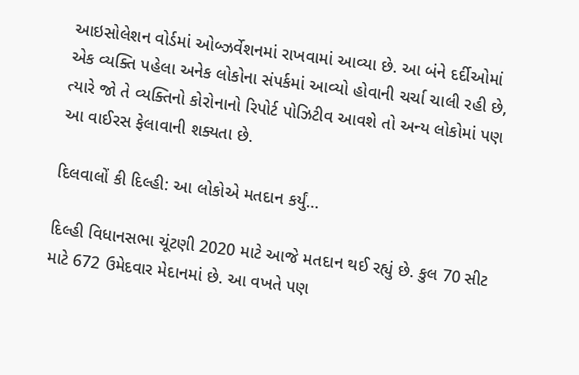આઇસોલેશન વોર્ડમાં ઓબ્ઝર્વેશનમાં રાખવામાં આવ્યા છે. આ બંને દર્દીઓમાં એક વ્યક્તિ પહેલા અનેક લોકોના સંપર્કમાં આવ્યો હોવાની ચર્ચા ચાલી રહી છે, ત્યારે જો તે વ્યક્તિનો કોરોનાનો રિપોર્ટ પોઝિટીવ આવશે તો અન્ય લોકોમાં પણ આ વાઈરસ ફેલાવાની શક્યતા છે.

દિલવાલોં કી દિલ્હી: આ લોકોએ મતદાન કર્યું…

દિલ્હી વિધાનસભા ચૂંટણી 2020 માટે આજે મતદાન થઈ રહ્યું છે. કુલ 70 સીટ માટે 672 ઉમેદવાર મેદાનમાં છે. આ વખતે પણ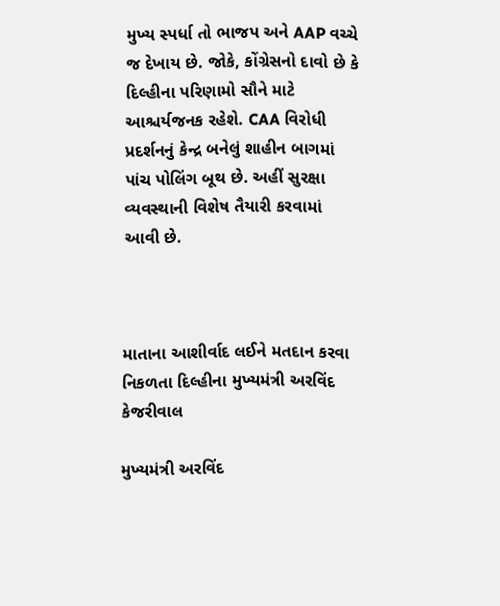મુખ્ય સ્પર્ધા તો ભાજપ અને AAP વચ્ચે જ દેખાય છે. જોકે, કોંગ્રેસનો દાવો છે કે દિલ્હીના પરિણામો સૌને માટે આશ્ચર્યજનક રહેશે. CAA વિરોધી પ્રદર્શનનું કેન્દ્ર બનેલું શાહીન બાગમાં પાંચ પોલિંગ બૂથ છે. અહીં સુરક્ષા વ્યવસ્થાની વિશેષ તૈયારી કરવામાં આવી છે.



માતાના આશીર્વાદ લઈને મતદાન કરવા નિકળતા દિલ્હીના મુખ્યમંત્રી અરવિંદ કેજરીવાલ

મુખ્યમંત્રી અરવિંદ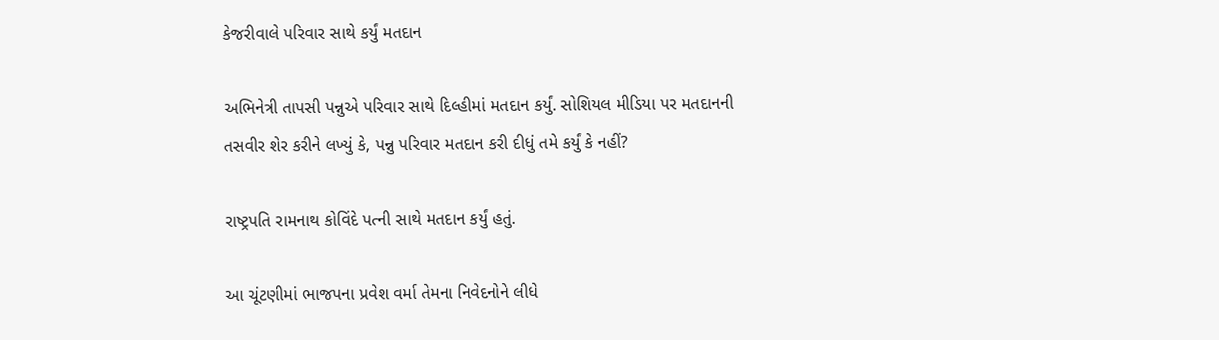કેજરીવાલે પરિવાર સાથે કર્યું મતદાન

અભિનેત્રી તાપસી પન્નુએ પરિવાર સાથે દિલ્હીમાં મતદાન કર્યું. સોશિયલ મીડિયા પર મતદાનની તસવીર શેર કરીને લખ્યું કે, પન્નુ પરિવાર મતદાન કરી દીધું તમે કર્યું કે નહીં?

રાષ્ટ્રપતિ રામનાથ કોવિંદે પત્ની સાથે મતદાન કર્યું હતું.

આ ચૂંટણીમાં ભાજપના પ્રવેશ વર્મા તેમના નિવેદનોને લીધે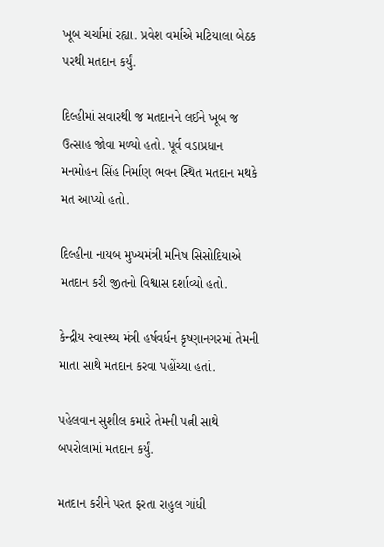ખૂબ ચર્ચામાં રહ્યા. પ્રવેશ વર્માએ મટિયાલા બેઠક પરથી મતદાન કર્યું.

દિલ્હીમાં સવારથી જ મતદાનને લઈને ખૂબ જ ઉત્સાહ જોવા મળ્યો હતો. પૂર્વ વડાપ્રધાન મનમોહન સિંહ નિર્માણ ભવન સ્થિત મતદાન મથકે મત આપ્યો હતો.

દિલ્હીના નાયબ મુખ્યમંત્રી મનિષ સિસોદિયાએ મતદાન કરી જીતનો વિશ્વાસ દર્શાવ્યો હતો.

કેન્દ્રીય સ્વાસ્થ્ય મંત્રી હર્ષવર્ધન કૃષ્ણાનગરમાં તેમની માતા સાથે મતદાન કરવા પહોંચ્યા હતાં.

પહેલવાન સુશીલ કમારે તેમની પત્ની સાથે બપરોલામાં મતદાન કર્યું.

મતદાન કરીને પરત ફરતા રાહુલ ગાંધી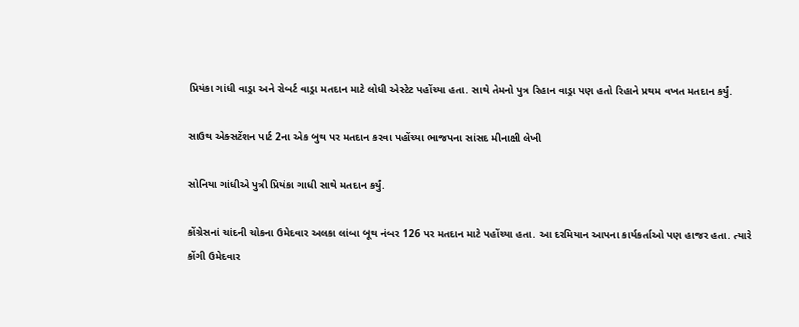પ્રિયંકા ગાંધી વાડ્રા અને રોબર્ટ વાડ્રા મતદાન માટે લોધી એસ્ટેટ પહોંચ્યા હતા. સાથે તેમનો પુત્ર રિહાન વાડ્રા પણ હતો રિહાને પ્રથમ વખત મતદાન કર્યું.

સાઉથ એક્સટેંશન પાર્ટ 2ના એક બુથ પર મતદાન કરવા પહોંચ્યા ભાજપના સાંસદ મીનાક્ષી લેખી

સોનિયા ગાંધીએ પુત્રી પ્રિયંકા ગાધી સાથે મતદાન કર્યું.

કોંગ્રેસનાં ચાંદની ચોકના ઉમેદવાર અલકા લાંબા બૂથ નંબર 126 પર મતદાન માટે પહોંચ્યા હતા. આ દરમિયાન આપના કાર્યકર્તાઓ પણ હાજર હતા. ત્યારે કોંગી ઉમેદવાર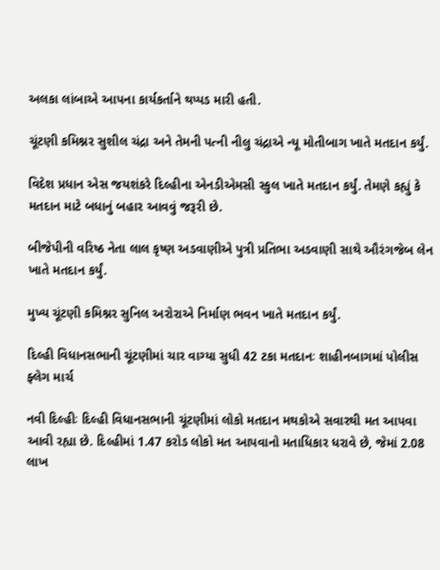અલકા લાંબાએ આપના કાર્યકર્તાને થપ્પડ મારી હતી.

ચૂંટણી કમિશ્નર સુશીલ ચંદ્રા અને તેમની પત્ની નીલુ ચંદ્રાએ ન્યૂ મોતીબાગ ખાતે મતદાન કર્યું.

વિદેશ પ્રધાન એસ જયશંકરે દિલ્હીના એનડીએમસી સ્કુલ ખાતે મતદાન કર્યું. તેમણે કહ્યું કે મતદાન માટે બધાનું બહાર આવવું જરૂરી છે.

બીજેપીની વરિષ્ઠ નેતા લાલ કૃષ્ણ અડવાણીએ પુત્રી પ્રતિભા અડવાણી સાથે ઔરંગજેબ લેન ખાતે મતદાન કર્યું.

મુખ્ય ચૂંટણી કમિશ્નર સુનિલ અરોરાએ નિર્માણ ભવન ખાતે મતદાન કર્યું.

દિલ્હી વિધાનસભાની ચૂંટણીમાં ચાર વાગ્યા સુધી 42 ટકા મતદાનઃ શાહીનબાગમાં પોલીસ ફ્લેગ માર્ચ

નવી દિલ્હીઃ દિલ્હી વિધાનસભાની ચૂંટણીમાં લોકો મતદાન મથકોએ સવારથી મત આપવા આવી રહ્યા છે. દિલ્હીમાં 1.47 કરોડ લોકો મત આપવાનો મતાધિકાર ધરાવે છે, જેમાં 2.08 લાખ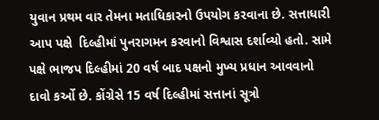યુવાન પ્રથમ વાર તેમના મતાધિકારનો ઉપયોગ કરવાના છે. સત્તાધારી આપ પક્ષે  દિલ્હીમાં પુનરાગમન કરવાનો વિશ્વાસ દર્શાવ્યો હતો. સામે પક્ષે ભાજપ દિલ્હીમાં 20 વર્ષ બાદ પક્ષનો મુખ્ય પ્રધાન આવવાનો દાવો કર્ઓ છે. કોંગ્રેસે 15 વર્ષ દિલ્હીમાં સત્તાનાં સૂત્રો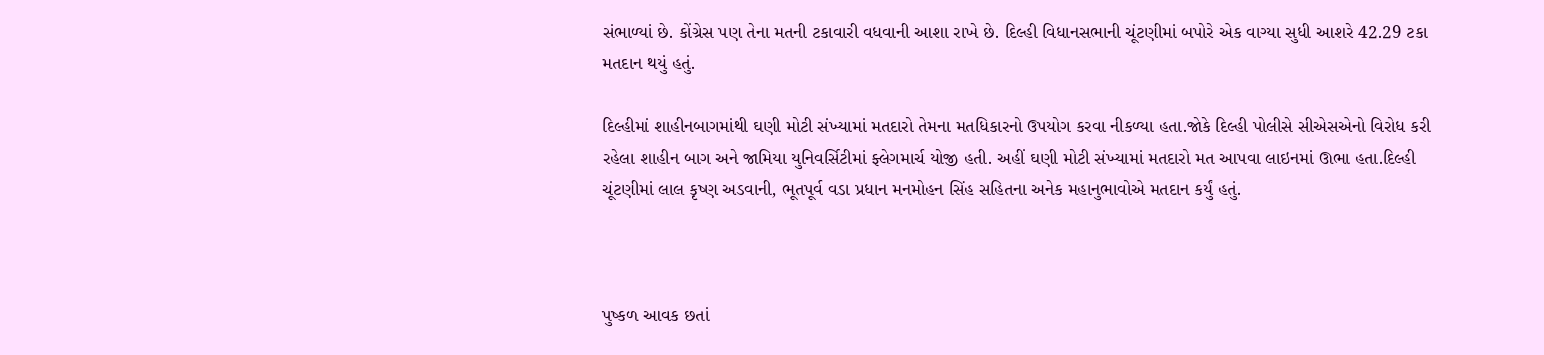સંભાળ્યાં છે. કોંગ્રેસ પણ તેના મતની ટકાવારી વધવાની આશા રાખે છે. દિલ્હી વિધાનસભાની ચૂંટણીમાં બપોરે એક વાગ્યા સુધી આશરે 42.29 ટકા મતદાન થયું હતું.

દિલ્હીમાં શાહીનબાગમાંથી ઘણી મોટી સંખ્યામાં મતદારો તેમના મતધિકારનો ઉપયોગ કરવા નીકળ્યા હતા.જોકે દિલ્હી પોલીસે સીએસએનો વિરોધ કરી રહેલા શાહીન બાગ અને જામિયા યુનિવર્સિટીમાં ફ્લેગમાર્ચ યોજી હતી. અહીં ઘણી મોટી સંખ્યામાં મતદારો મત આપવા લાઇનમાં ઊભા હતા.દિલ્હી ચૂંટણીમાં લાલ કૃષ્ણ અડવાની, ભૂતપૂર્વ વડા પ્રધાન મનમોહન સિંહ સહિતના અનેક મહાનુભાવોએ મતદાન કર્યું હતું.



પુષ્કળ આવક છતાં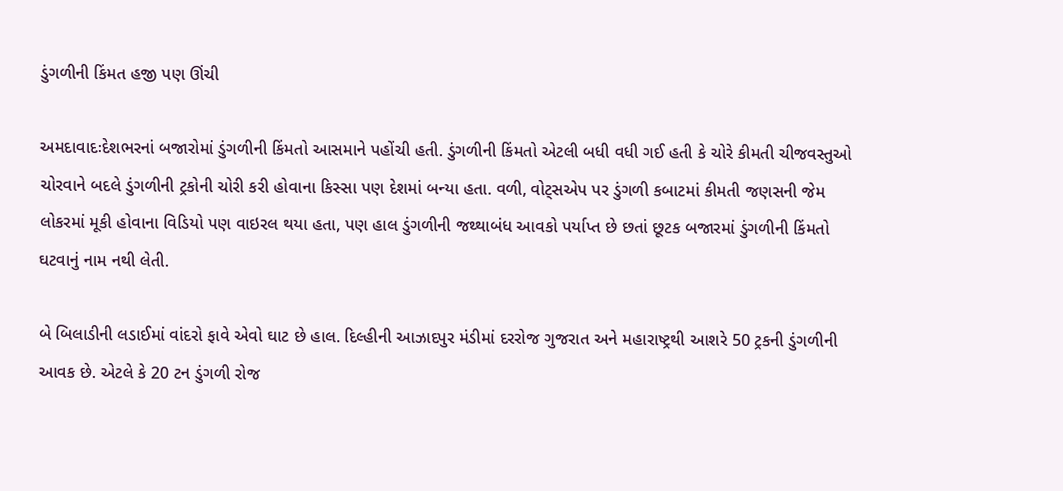ડુંગળીની કિંમત હજી પણ ઊંચી

અમદાવાદઃદેશભરનાં બજારોમાં ડુંગળીની કિંમતો આસમાને પહોંચી હતી. ડુંગળીની કિંમતો એટલી બધી વધી ગઈ હતી કે ચોરે કીમતી ચીજવસ્તુઓ ચોરવાને બદલે ડુંગળીની ટ્રકોની ચોરી કરી હોવાના કિસ્સા પણ દેશમાં બન્યા હતા. વળી, વોટ્સએપ પર ડુંગળી કબાટમાં કીમતી જણસની જેમ લોકરમાં મૂકી હોવાના વિડિયો પણ વાઇરલ થયા હતા, પણ હાલ ડુંગળીની જથ્થાબંધ આવકો પર્યાપ્ત છે છતાં છૂટક બજારમાં ડુંગળીની કિંમતો ઘટવાનું નામ નથી લેતી.

બે બિલાડીની લડાઈમાં વાંદરો ફાવે એવો ઘાટ છે હાલ. દિલ્હીની આઝાદપુર મંડીમાં દરરોજ ગુજરાત અને મહારાષ્ટ્રથી આશરે 50 ટ્રકની ડુંગળીની આવક છે. એટલે કે 20 ટન ડુંગળી રોજ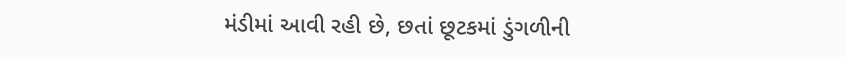મંડીમાં આવી રહી છે, છતાં છૂટકમાં ડુંગળીની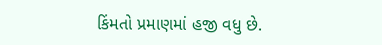કિંમતો પ્રમાણમાં હજી વધુ છે.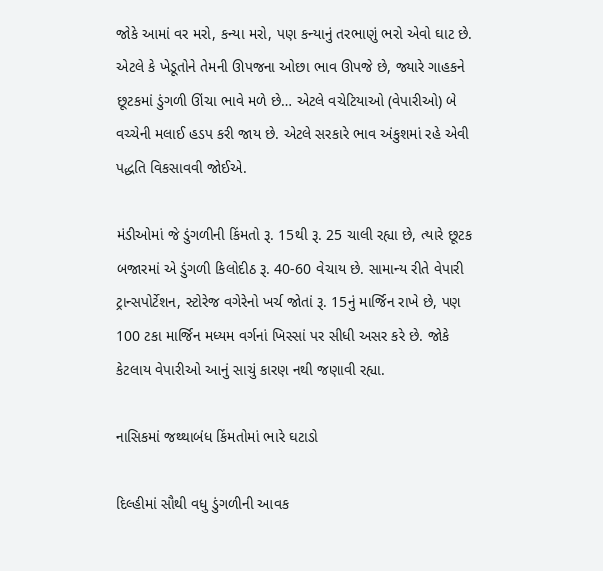જોકે આમાં વર મરો, કન્યા મરો, પણ કન્યાનું તરભાણું ભરો એવો ઘાટ છે. એટલે કે ખેડૂતોને તેમની ઊપજના ઓછા ભાવ ઊપજે છે, જ્યારે ગાહકને છૂટકમાં ડુંગળી ઊંચા ભાવે મળે છે… એટલે વચેટિયાઓ (વેપારીઓ) બે વચ્ચેની મલાઈ હડપ કરી જાય છે. એટલે સરકારે ભાવ અંકુશમાં રહે એવી પદ્ધતિ વિકસાવવી જોઈએ.

મંડીઓમાં જે ડુંગળીની કિંમતો રૂ. 15થી રૂ. 25 ચાલી રહ્યા છે, ત્યારે છૂટક બજારમાં એ ડુંગળી કિલોદીઠ રૂ. 40-60 વેચાય છે. સામાન્ય રીતે વેપારી ટ્રાન્સપોર્ટેશન, સ્ટોરેજ વગેરેનો ખર્ચ જોતાં રૂ. 15નું માર્જિન રાખે છે, પણ 100 ટકા માર્જિન મધ્યમ વર્ગનાં ખિસ્સાં પર સીધી અસર કરે છે. જોકે કેટલાય વેપારીઓ આનું સાચું કારણ નથી જણાવી રહ્યા.

નાસિકમાં જથ્થાબંધ કિંમતોમાં ભારે ઘટાડો

દિલ્હીમાં સૌથી વધુ ડુંગળીની આવક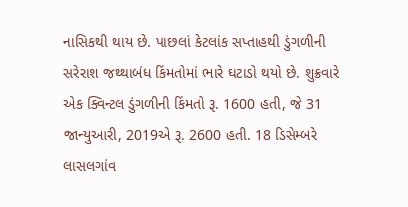નાસિકથી થાય છે. પાછલાં કેટલાંક સપ્તાહથી ડુંગળીની સરેરાશ જથ્થાબંધ કિંમતોમાં ભારે ઘટાડો થયો છે. શુક્રવારે એક ક્વિન્ટલ ડુંગળીની કિંમતો રૂ. 1600 હતી, જે 31 જાન્યુઆરી, 2019એ રૂ. 2600 હતી. 18 ડિસેમ્બરે લાસલગાંવ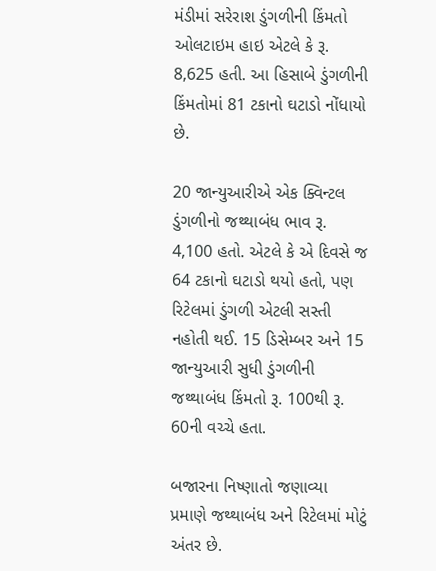મંડીમાં સરેરાશ ડુંગળીની કિંમતો ઓલટાઇમ હાઇ એટલે કે રૂ. 8,625 હતી. આ હિસાબે ડુંગળીની કિંમતોમાં 81 ટકાનો ઘટાડો નોંધાયો છે.

20 જાન્યુઆરીએ એક ક્વિન્ટલ ડુંગળીનો જથ્થાબંધ ભાવ રૂ. 4,100 હતો. એટલે કે એ દિવસે જ 64 ટકાનો ઘટાડો થયો હતો, પણ રિટેલમાં ડુંગળી એટલી સસ્તી નહોતી થઈ. 15 ડિસેમ્બર અને 15 જાન્યુઆરી સુધી ડુંગળીની જથ્થાબંધ કિંમતો રૂ. 100થી રૂ. 60ની વચ્ચે હતા.

બજારના નિષ્ણાતો જણાવ્યા પ્રમાણે જથ્થાબંધ અને રિટેલમાં મોટું અંતર છે.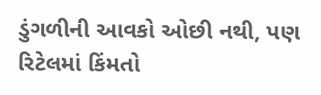ડુંગળીની આવકો ઓછી નથી, પણ રિટેલમાં કિંમતો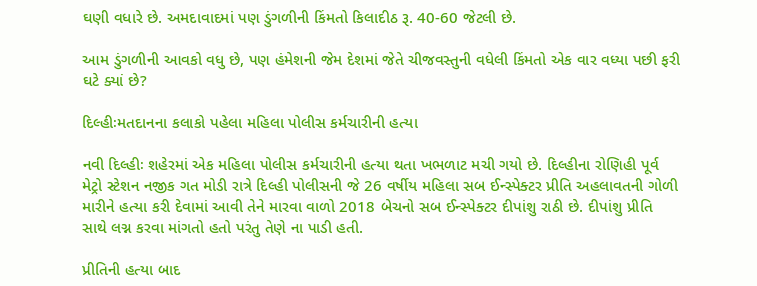ઘણી વધારે છે. અમદાવાદમાં પણ ડુંગળીની કિંમતો કિલાદીઠ રૂ. 40-60 જેટલી છે.

આમ ડુંગળીની આવકો વધુ છે, પણ હંમેશની જેમ દેશમાં જેતે ચીજવસ્તુની વધેલી કિંમતો એક વાર વધ્યા પછી ફરી ઘટે ક્યાં છે?

દિલ્હીઃમતદાનના કલાકો પહેલા મહિલા પોલીસ કર્મચારીની હત્યા

નવી દિલ્હીઃ શહેરમાં એક મહિલા પોલીસ કર્મચારીની હત્યા થતા ખભળાટ મચી ગયો છે. દિલ્હીના રોણિહી પૂર્વ મેટ્રો સ્ટેશન નજીક ગત મોડી રાત્રે દિલ્હી પોલીસની જે 26 વર્ષીય મહિલા સબ ઈન્સ્પેક્ટર પ્રીતિ અહલાવતની ગોળી મારીને હત્યા કરી દેવામાં આવી તેને મારવા વાળો 2018 બેચનો સબ ઈન્સ્પેક્ટર દીપાંશુ રાઠી છે. દીપાંશુ પ્રીતિ સાથે લગ્ન કરવા માંગતો હતો પરંતુ તેણે ના પાડી હતી.

પ્રીતિની હત્યા બાદ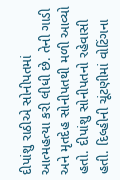દીપાંશુ રાઠીએ સોનીપતમાં આત્મહત્યા કરી લીધી છે. તેની ગાડી અને મૃતદેહ સોનીપતથી મળી આવ્યો હતો. દીપાંશુ સોનીપતનો રહેવાસી હતી. દિલ્હીની ચૂંટણીમાં વોટિંગના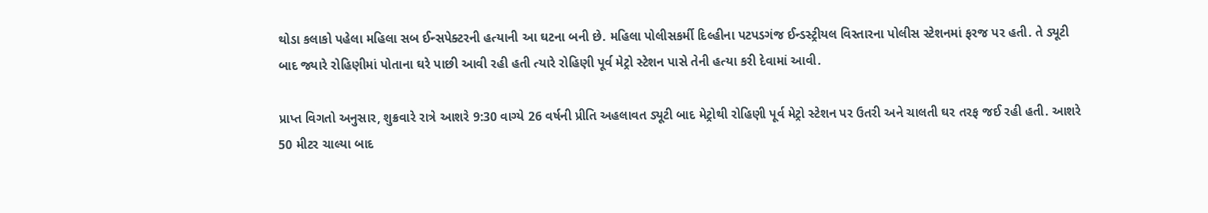થોડા કલાકો પહેલા મહિલા સબ ઈન્સપેક્ટરની હત્યાની આ ઘટના બની છે. મહિલા પોલીસકર્મી દિલ્હીના પટપડગંજ ઈન્ડસ્ટ્રીયલ વિસ્તારના પોલીસ સ્ટેશનમાં ફરજ પર હતી. તે ડ્યૂટી બાદ જ્યારે રોહિણીમાં પોતાના ઘરે પાછી આવી રહી હતી ત્યારે રોહિણી પૂર્વ મેટ્રો સ્ટેશન પાસે તેની હત્યા કરી દેવામાં આવી.

પ્રાપ્ત વિગતો અનુસાર, શુક્રવારે રાત્રે આશરે 9:30 વાગ્યે 26 વર્ષની પ્રીતિ અહલાવત ડ્યૂટી બાદ મેટ્રોથી રોહિણી પૂર્વ મેટ્રો સ્ટેશન પર ઉતરી અને ચાલતી ઘર તરફ જઈ રહી હતી. આશરે 50 મીટર ચાલ્યા બાદ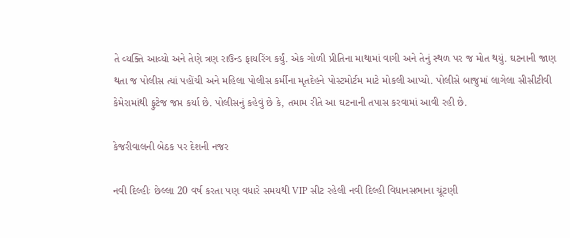તે વ્યક્તિ આવ્યો અને તેણે ત્રણ રાઉન્ડ ફાયરિંગ કર્યું. એક ગોળી પ્રીતિના માથામાં વાગી અને તેનું સ્થળ પર જ મોત થયું. ઘટનાની જાણ થતા જ પોલીસ ત્યાં પહોંચી અને મહિલા પોલીસ કર્મીના મૃતદેહને પોસ્ટમોર્ટમ માટે મોકલી આપ્યો. પોલીસે બાજુમાં લાગેલા સીસીટીવી કેમેરામાંથી ફુટેજ જપ્ત કર્યા છે. પોલીસનું કહેવું છે કે, તમામ રીતે આ ઘટનાની તપાસ કરવામાં આવી રહી છે.

કેજરીવાલની બેઠક પર દેશની નજર

નવી દિલ્હીઃ છેલ્લા 20 વર્ષ કરતા પણ વધારે સમયથી VIP સીટ રહેલી નવી દિલ્હી વિધાનસભાના ચૂંટણી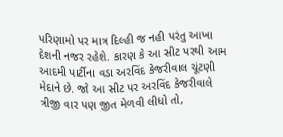પરિણામો પર માત્ર દિલ્હી જ નહી પરંતુ આખા દેશની નજર રહેશે. કારણ કે આ સીટ પરથી આમ આદમી પાર્ટીના વડા અરવિંદ કેજરીવાલ ચૂંટણી મેદાને છે. જો આ સીટ પર અરવિંદ કેજરીવાલે ત્રીજી વાર પણ જીત મેળવી લીધો તો,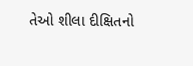તેઓ શીલા દીક્ષિતનો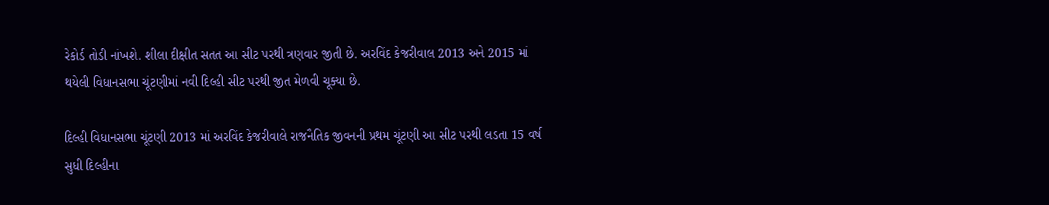રેકોર્ડ તોડી નાંખશે. શીલા દીક્ષીત સતત આ સીટ પરથી ત્રણવાર જીતી છે. અરવિંદ કેજરીવાલ 2013 અને 2015 માં થયેલી વિધાનસભા ચૂંટણીમાં નવી દિલ્હી સીટ પરથી જીત મેળવી ચૂક્યા છે.

દિલ્હી વિધાનસભા ચૂંટણી 2013 માં અરવિંદ કેજરીવાલે રાજનૈતિક જીવનની પ્રથમ ચૂંટણી આ સીટ પરથી લડતા 15 વર્ષ સુધી દિલ્હીના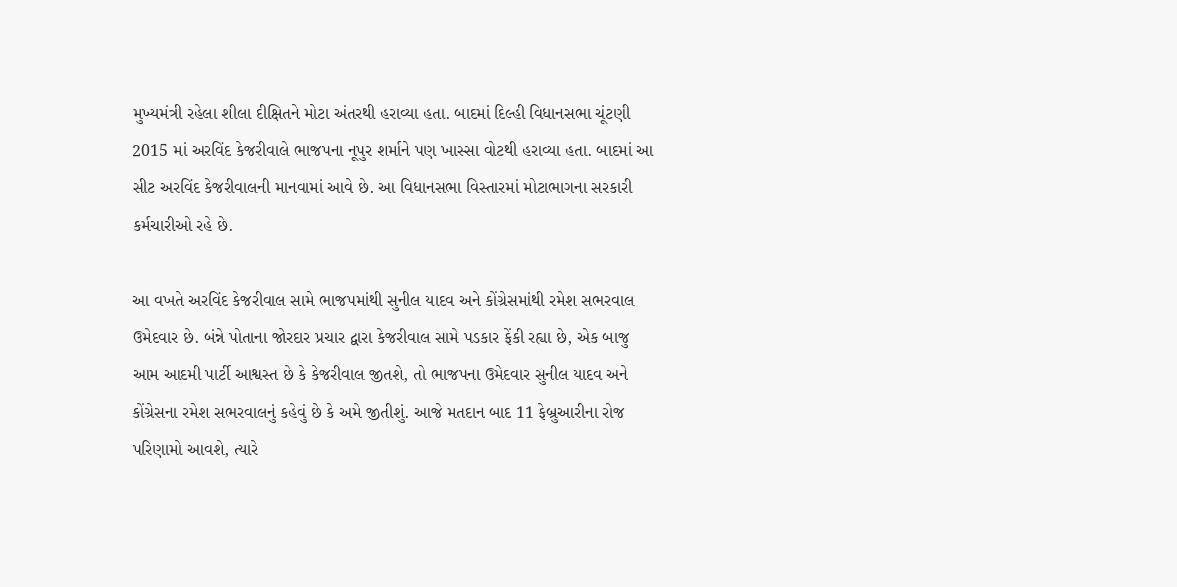મુખ્યમંત્રી રહેલા શીલા દીક્ષિતને મોટા અંતરથી હરાવ્યા હતા. બાદમાં દિલ્હી વિધાનસભા ચૂંટણી 2015 માં અરવિંદ કેજરીવાલે ભાજપના નૂપુર શર્માને પણ ખાસ્સા વોટથી હરાવ્યા હતા. બાદમાં આ સીટ અરવિંદ કેજરીવાલની માનવામાં આવે છે. આ વિધાનસભા વિસ્તારમાં મોટાભાગના સરકારી કર્મચારીઓ રહે છે.

આ વખતે અરવિંદ કેજરીવાલ સામે ભાજપમાંથી સુનીલ યાદવ અને કોંગ્રેસમાંથી રમેશ સભરવાલ ઉમેદવાર છે. બંન્ને પોતાના જોરદાર પ્રચાર દ્વારા કેજરીવાલ સામે પડકાર ફેંકી રહ્યા છે, એક બાજુ આમ આદમી પાર્ટી આશ્વસ્ત છે કે કેજરીવાલ જીતશે, તો ભાજપના ઉમેદવાર સુનીલ યાદવ અને કોંગ્રેસના રમેશ સભરવાલનું કહેવું છે કે અમે જીતીશું. આજે મતદાન બાદ 11 ફેબ્રુઆરીના રોજ પરિણામો આવશે, ત્યારે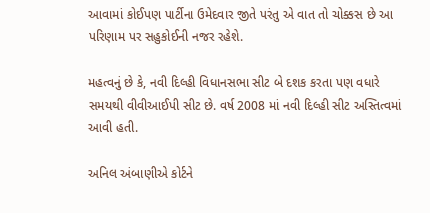આવામાં કોઈપણ પાર્ટીના ઉમેદવાર જીતે પરંતુ એ વાત તો ચોક્કસ છે આ પરિણામ પર સહુકોઈની નજર રહેશે.

મહત્વનું છે કે, નવી દિલ્હી વિધાનસભા સીટ બે દશક કરતા પણ વધારે સમયથી વીવીઆઈપી સીટ છે. વર્ષ 2008 માં નવી દિલ્હી સીટ અસ્તિત્વમાં આવી હતી.

અનિલ અંબાણીએ કોર્ટને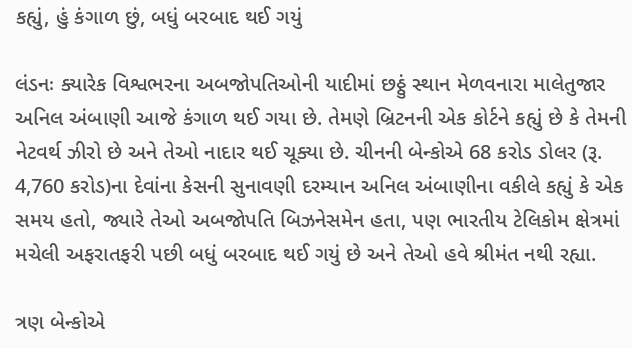કહ્યું, હું કંગાળ છું, બધું બરબાદ થઈ ગયું

લંડનઃ ક્યારેક વિશ્વભરના અબજોપતિઓની યાદીમાં છઠ્ઠું સ્થાન મેળવનારા માલેતુજાર અનિલ અંબાણી આજે કંગાળ થઈ ગયા છે. તેમણે બ્રિટનની એક કોર્ટને કહ્યું છે કે તેમની નેટવર્થ ઝીરો છે અને તેઓ નાદાર થઈ ચૂક્યા છે. ચીનની બેન્કોએ 68 કરોડ ડોલર (રૂ. 4,760 કરોડ)ના દેવાંના કેસની સુનાવણી દરમ્યાન અનિલ અંબાણીના વકીલે કહ્યું કે એક સમય હતો, જ્યારે તેઓ અબજોપતિ બિઝનેસમેન હતા, પણ ભારતીય ટેલિકોમ ક્ષેત્રમાં મચેલી અફરાતફરી પછી બધું બરબાદ થઈ ગયું છે અને તેઓ હવે શ્રીમંત નથી રહ્યા.

ત્રણ બેન્કોએ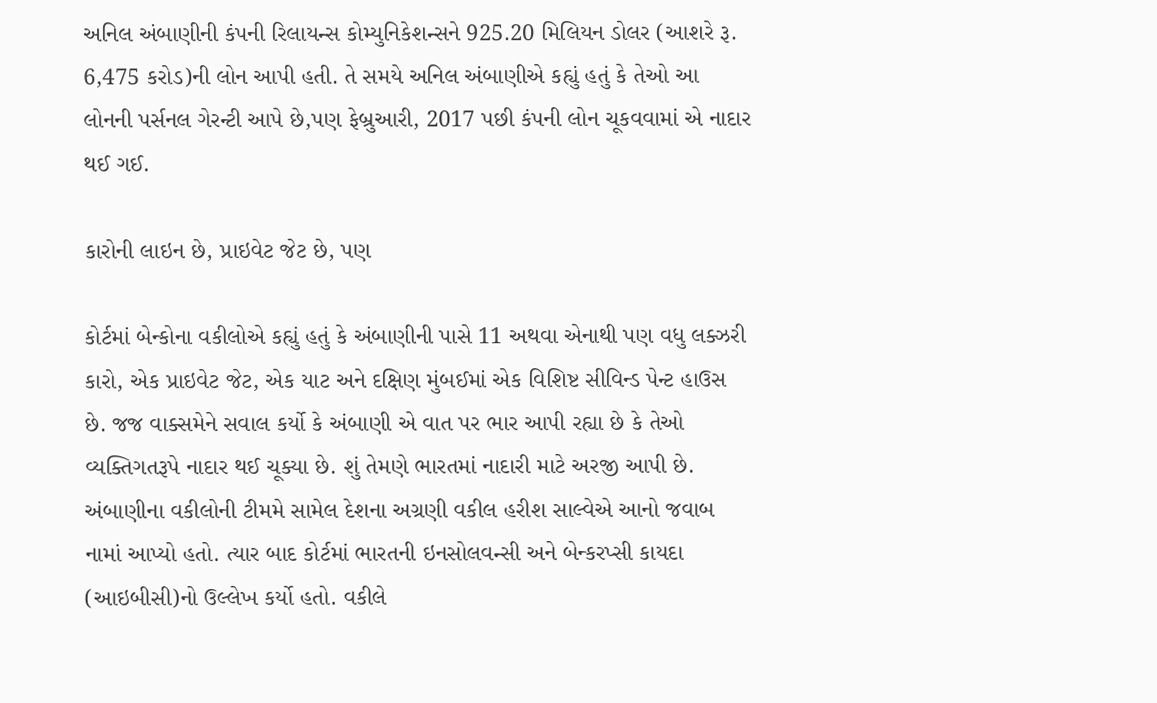અનિલ અંબાણીની કંપની રિલાયન્સ કોમ્યુનિકેશન્સને 925.20 મિલિયન ડોલર (આશરે રૂ. 6,475 કરોડ)ની લોન આપી હતી. તે સમયે અનિલ અંબાણીએ કહ્યું હતું કે તેઓ આ લોનની પર્સનલ ગેરન્ટી આપે છે,પણ ફેબ્રુઆરી, 2017 પછી કંપની લોન ચૂકવવામાં એ નાદાર થઈ ગઈ.

કારોની લાઇન છે, પ્રાઇવેટ જેટ છે, પણ

કોર્ટમાં બેન્કોના વકીલોએ કહ્યું હતું કે અંબાણીની પાસે 11 અથવા એનાથી પણ વધુ લક્ઝરી કારો, એક પ્રાઇવેટ જેટ, એક યાટ અને દક્ષિણ મુંબઈમાં એક વિશિષ્ટ સીવિન્ડ પેન્ટ હાઉસ છે. જજ વાક્સમેને સવાલ કર્યો કે અંબાણી એ વાત પર ભાર આપી રહ્યા છે કે તેઓ વ્યક્તિગતરૂપે નાદાર થઈ ચૂક્યા છે. શું તેમણે ભારતમાં નાદારી માટે અરજી આપી છે. અંબાણીના વકીલોની ટીમમે સામેલ દેશના અગ્રણી વકીલ હરીશ સાલ્વેએ આનો જવાબ નામાં આપ્યો હતો. ત્યાર બાદ કોર્ટમાં ભારતની ઇનસોલવન્સી અને બેન્કરપ્સી કાયદા (આઇબીસી)નો ઉલ્લેખ કર્યો હતો. વકીલે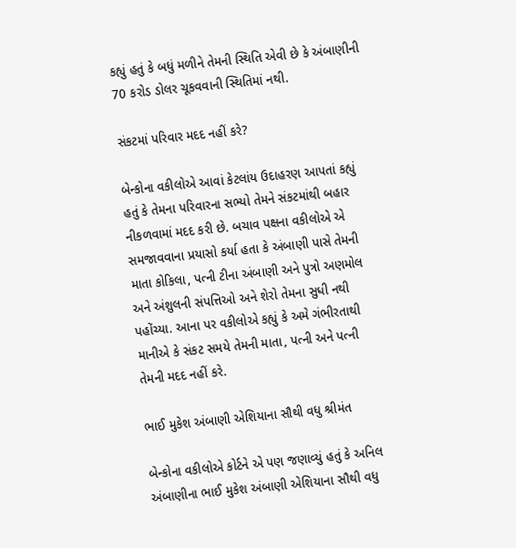કહ્યું હતું કે બધું મળીને તેમની સ્થિતિ એવી છે કે અંબાણીની 70 કરોડ ડોલર ચૂકવવાની સ્થિતિમાં નથી.

સંકટમાં પરિવાર મદદ નહીં કરે?

બેન્કોના વકીલોએ આવાં કેટલાંય ઉદાહરણ આપતાં કહ્યું હતું કે તેમના પરિવારના સભ્યો તેમને સંકટમાંથી બહાર નીકળવામાં મદદ કરી છે. બચાવ પક્ષના વકીલોએ એ સમજાવવાના પ્રયાસો કર્યા હતા કે અંબાણી પાસે તેમની માતા કોકિલા, પત્ની ટીના અંબાણી અને પુત્રો અણમોલ અને અંશુલની સંપત્તિઓ અને શેરો તેમના સુધી નથી પહોંચ્યા. આના પર વકીલોએ કહ્યું કે અમે ગંભીરતાથી માનીએ કે સંકટ સમયે તેમની માતા, પત્ની અને પત્ની તેમની મદદ નહીં કરે.

ભાઈ મુકેશ અંબાણી એશિયાના સૌથી વધુ શ્રીમંત

બેન્કોના વકીલોએ કોર્ટને એ પણ જણાવ્યું હતું કે અનિલ અંબાણીના ભાઈ મુકેશ અંબાણી એશિયાના સૌથી વધુ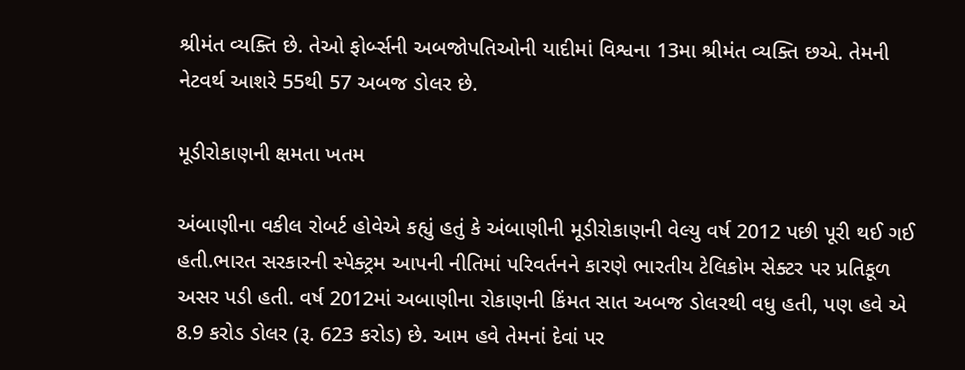શ્રીમંત વ્યક્તિ છે. તેઓ ફોર્બ્સની અબજોપતિઓની યાદીમાં વિશ્વના 13મા શ્રીમંત વ્યક્તિ છએ. તેમની નેટવર્થ આશરે 55થી 57 અબજ ડોલર છે.

મૂડીરોકાણની ક્ષમતા ખતમ

અંબાણીના વકીલ રોબર્ટ હોવેએ કહ્યું હતું કે અંબાણીની મૂડીરોકાણની વેલ્યુ વર્ષ 2012 પછી પૂરી થઈ ગઈ હતી.ભારત સરકારની સ્પેક્ટ્રમ આપની નીતિમાં પરિવર્તનને કારણે ભારતીય ટેલિકોમ સેક્ટર પર પ્રતિકૂળ અસર પડી હતી. વર્ષ 2012માં અબાણીના રોકાણની કિંમત સાત અબજ ડોલરથી વધુ હતી, પણ હવે એ 8.9 કરોડ ડોલર (રૂ. 623 કરોડ) છે. આમ હવે તેમનાં દેવાં પર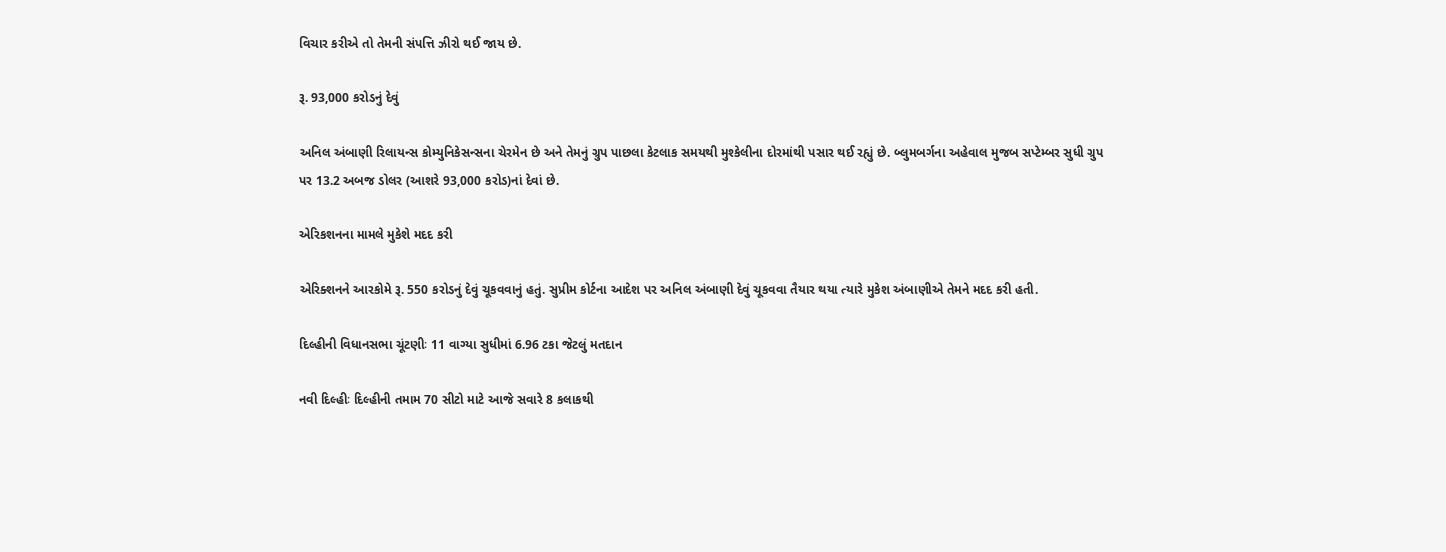વિચાર કરીએ તો તેમની સંપત્તિ ઝીરો થઈ જાય છે.

રૂ. 93,000 કરોડનું દેવું

અનિલ અંબાણી રિલાયન્સ કોમ્યુનિકેસન્સના ચેરમેન છે અને તેમનું ગ્રુપ પાછલા કેટલાક સમયથી મુશ્કેલીના દોરમાંથી પસાર થઈ રહ્યું છે. બ્લુમબર્ગના અહેવાલ મુજબ સપ્ટેમ્બર સુધી ગ્રુપ પર 13.2 અબજ ડોલર (આશરે 93,000 કરોડ)નાં દેવાં છે.

એરિકશનના મામલે મુકેશે મદદ કરી

એરિક્શનને આરકોમે રૂ. 550 કરોડનું દેવું ચૂકવવાનું હતું. સુપ્રીમ કોર્ટના આદેશ પર અનિલ અંબાણી દેવું ચૂકવવા તૈયાર થયા ત્યારે મુકેશ અંબાણીએ તેમને મદદ કરી હતી.

દિલ્હીની વિધાનસભા ચૂંટણીઃ 11 વાગ્યા સુધીમાં 6.96 ટકા જેટલું મતદાન

નવી દિલ્હીઃ દિલ્હીની તમામ 70 સીટો માટે આજે સવારે 8 કલાકથી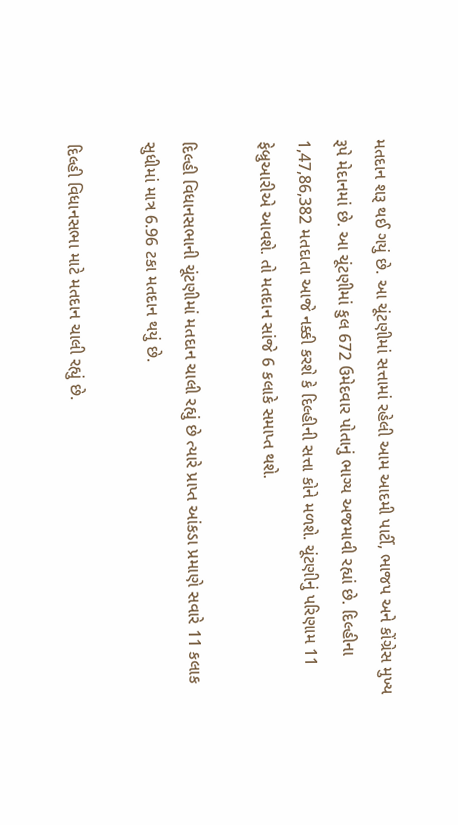મતદાન શરૂ થઈ ગયું છે. આ ચૂંટણીમાં સત્તામાં રહેલી આમ આદમી પાર્ટી, ભાજપ અને કોંગ્રેસ મુખ્ય રૂપે મેદાનમાં છે. આ ચૂંટણીમાં કુલ 672 ઉમેદવાર પોતાનું ભાગ્ય અજમાવી રહ્યાં છે. દિલ્હીના 1,47,86,382 મતદાતા આજે નક્કી કરશે કે દિલ્હીની સત્તા કોને મળશે. ચૂંટણીનું પરિણામ 11 ફેબ્રુઆરીએ આવશે. તો મતદાન સાંજે 6 કલાકે સમાપ્ત થશે.

દિલ્હી વિધાનસભાની ચૂંટણીમાં મતદાન ચાલી રહ્યું છે ત્યારે પ્રાપ્ત આંકડા પ્રમાણે સવારે 11 કલાક સુધીમાં માત્ર 6.96 ટકા મતદાન થયું છે.

દિલ્હી વિધાનસભા માટે મતદાન ચાલી રહ્યું છે.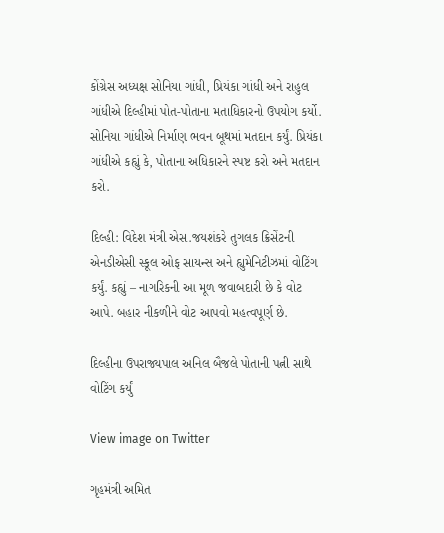કોંગ્રેસ અધ્યક્ષ સોનિયા ગાંધી, પ્રિયંકા ગાંધી અને રાહુલ ગાંધીએ દિલ્હીમાં પોત-પોતાના મતાધિકારનો ઉપયોગ કર્યો. સોનિયા ગાંધીએ નિર્માણ ભવન બૂથમાં મતદાન કર્યું. પ્રિયંકા ગાંધીએ કહ્યું કે, પોતાના અધિકારને સ્પષ્ટ કરો અને મતદાન કરો.

દિલ્હી: વિદેશ મંત્રી એસ.જયશંકરે તુગલક ક્રિસેંટની એનડીએસી સ્કૂલ ઓફ સાયન્સ અને હ્યુમેનિટીઝમાં વોટિંગ કર્યું. કહ્યું – નાગરિકની આ મૂળ જવાબદારી છે કે વોટ આપે. બહાર નીકળીને વોટ આપવો મહત્વપૂર્ણ છે.

દિલ્હીના ઉપરાજ્યપાલ અનિલ બૈજલે પોતાની પત્ની સાથે વોટિંગ કર્યું

View image on Twitter

ગૃહમંત્રી અમિત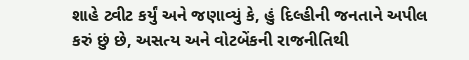શાહે ટ્વીટ કર્યું અને જણાવ્યું કે, હું દિલ્હીની જનતાને અપીલ કરું છું છે, અસત્ય અને વોટબેંકની રાજનીતિથી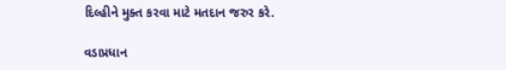દિલ્હીને મુક્ત કરવા માટે મતદાન જરુર કરે.

વડાપ્રધાન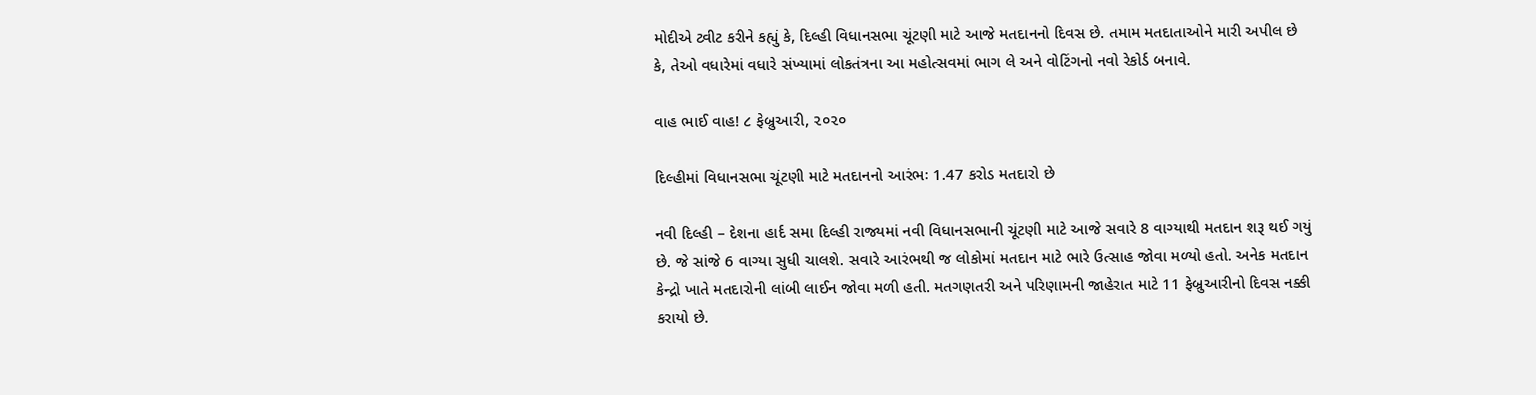મોદીએ ટ્વીટ કરીને કહ્યું કે, દિલ્હી વિધાનસભા ચૂંટણી માટે આજે મતદાનનો દિવસ છે. તમામ મતદાતાઓને મારી અપીલ છે કે, તેઓ વધારેમાં વધારે સંખ્યામાં લોકતંત્રના આ મહોત્સવમાં ભાગ લે અને વોટિંગનો નવો રેકોર્ડ બનાવે.

વાહ ભાઈ વાહ! ૮ ફેબ્રુઆરી, ૨૦૨૦

દિલ્હીમાં વિધાનસભા ચૂંટણી માટે મતદાનનો આરંભઃ 1.47 કરોડ મતદારો છે

નવી દિલ્હી – દેશના હાર્દ સમા દિલ્હી રાજ્યમાં નવી વિધાનસભાની ચૂંટણી માટે આજે સવારે 8 વાગ્યાથી મતદાન શરૂ થઈ ગયું છે. જે સાંજે 6 વાગ્યા સુધી ચાલશે. સવારે આરંભથી જ લોકોમાં મતદાન માટે ભારે ઉત્સાહ જોવા મળ્યો હતો. અનેક મતદાન કેન્દ્રો ખાતે મતદારોની લાંબી લાઈન જોવા મળી હતી. મતગણતરી અને પરિણામની જાહેરાત માટે 11 ફેબ્રુઆરીનો દિવસ નક્કી કરાયો છે.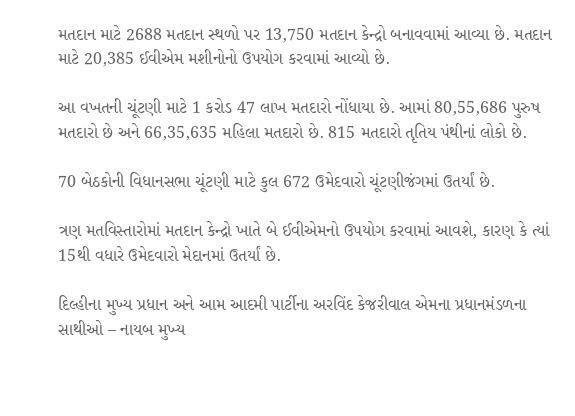મતદાન માટે 2688 મતદાન સ્થળો પર 13,750 મતદાન કેન્દ્રો બનાવવામાં આવ્યા છે. મતદાન માટે 20,385 ઈવીએમ મશીનોનો ઉપયોગ કરવામાં આવ્યો છે.

આ વખતની ચૂંટણી માટે 1 કરોડ 47 લાખ મતદારો નોંધાયા છે. આમાં 80,55,686 પુરુષ મતદારો છે અને 66,35,635 મહિલા મતદારો છે. 815 મતદારો તૃતિય પંથીનાં લોકો છે.

70 બેઠકોની વિધાનસભા ચૂંટણી માટે કુલ 672 ઉમેદવારો ચૂંટણીજંગમાં ઉતર્યાં છે.

ત્રણ મતવિસ્તારોમાં મતદાન કેન્દ્રો ખાતે બે ઈવીએમનો ઉપયોગ કરવામાં આવશે, કારણ કે ત્યાં 15થી વધારે ઉમેદવારો મેદાનમાં ઉતર્યાં છે.

દિલ્હીના મુખ્ય પ્રધાન અને આમ આદમી પાર્ટીના અરવિંદ કેજરીવાલ એમના પ્રધાનમંડળના સાથીઓ – નાયબ મુખ્ય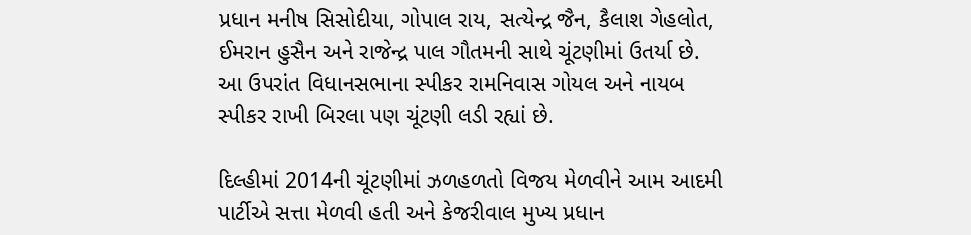પ્રધાન મનીષ સિસોદીયા, ગોપાલ રાય, સત્યેન્દ્ર જૈન, કૈલાશ ગેહલોત, ઈમરાન હુસૈન અને રાજેન્દ્ર પાલ ગૌતમની સાથે ચૂંટણીમાં ઉતર્યા છે. આ ઉપરાંત વિધાનસભાના સ્પીકર રામનિવાસ ગોયલ અને નાયબ સ્પીકર રાખી બિરલા પણ ચૂંટણી લડી રહ્યાં છે.

દિલ્હીમાં 2014ની ચૂંટણીમાં ઝળહળતો વિજય મેળવીને આમ આદમી પાર્ટીએ સત્તા મેળવી હતી અને કેજરીવાલ મુખ્ય પ્રધાન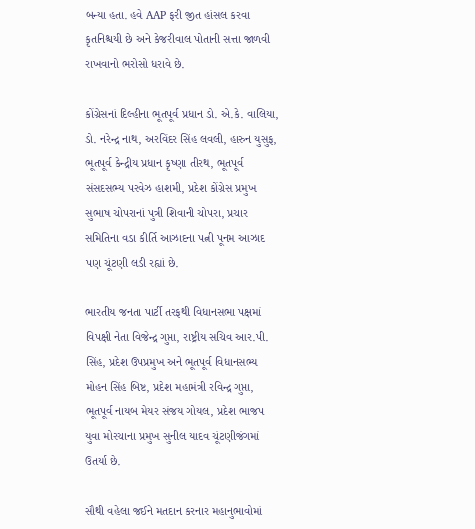બન્યા હતા. હવે AAP ફરી જીત હાંસલ કરવા કૃતનિશ્ચયી છે અને કેજરીવાલ પોતાની સત્તા જાળવી રાખવાનો ભરોસો ધરાવે છે.

કોંગ્રેસનાં દિલ્હીના ભૂતપૂર્વ પ્રધાન ડો. એ.કે. વાલિયા, ડો. નરેન્દ્ર નાથ, અરવિંદર સિંહ લવલી, હારુન યુસુફ, ભૂતપૂર્વ કેન્દ્રીય પ્રધાન કૃષ્ણા તીરથ, ભૂતપૂર્વ સંસદસભ્ય પરવેઝ હાશમી, પ્રદેશ કોંગ્રેસ પ્રમુખ સુભાષ ચોપરાનાં પુત્રી શિવાની ચોપરા, પ્રચાર સમિતિના વડા કીર્તિ આઝાદના પત્ની પૂનમ આઝાદ પણ ચૂંટણી લડી રહ્યાં છે.

ભારતીય જનતા પાર્ટી તરફથી વિધાનસભા પક્ષમાં વિપક્ષી નેતા વિજેન્દ્ર ગુપ્તા, રાષ્ટ્રીય સચિવ આર.પી. સિંહ, પ્રદેશ ઉપપ્રમુખ અને ભૂતપૂર્વ વિધાનસભ્ય મોહન સિંહ બિષ્ટ, પ્રદેશ મહામંત્રી રવિન્દ્ર ગુપ્તા, ભૂતપૂર્વ નાયબ મેયર સંજય ગોયલ, પ્રદેશ ભાજપ યુવા મોરચાના પ્રમુખ સુનીલ યાદવ ચૂંટણીજંગમાં ઉતર્યા છે.

સૌથી વહેલા જઈને મતદાન કરનાર મહાનુભાવોમાં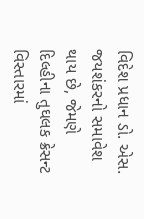વિદેશ પ્રધાન ડો. એસ. જયશંકરનો સમાવેશ થાય છે, જેમણે દિલ્હીના તુઘલક ક્રેસન્ટ વિસ્તારમાં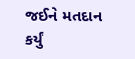જઈને મતદાન કર્યું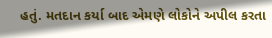હતું. મતદાન કર્યા બાદ એમણે લોકોને અપીલ કરતા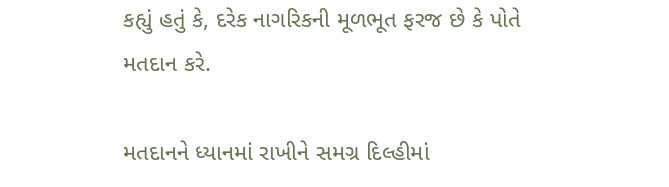કહ્યું હતું કે, દરેક નાગરિકની મૂળભૂત ફરજ છે કે પોતે મતદાન કરે.

મતદાનને ધ્યાનમાં રાખીને સમગ્ર દિલ્હીમાં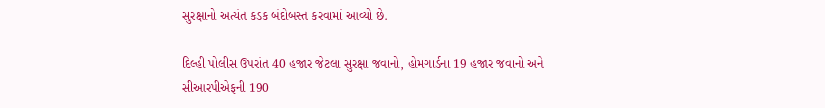સુરક્ષાનો અત્યંત કડક બંદોબસ્ત કરવામાં આવ્યો છે.

દિલ્હી પોલીસ ઉપરાંત 40 હજાર જેટલા સુરક્ષા જવાનો, હોમગાર્ડના 19 હજાર જવાનો અને સીઆરપીએફની 190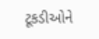ટૂકડીઓને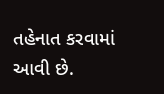તહેનાત કરવામાં આવી છે.